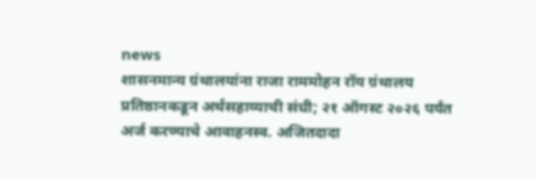news
शासनमान्य ग्रंथालयांना राजा राममोहन रॉय ग्रंथालय प्रतिष्ठानकडून अर्थसहाय्याची संधी; २१ ऑगस्ट २०२६ पर्यंत अर्ज करण्याचे आवाहनस्व. अजितदादा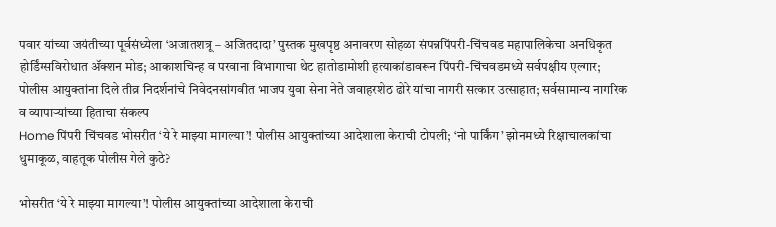पवार यांच्या जयंतीच्या पूर्वसंध्येला ‘अजातशत्रू – अजितदादा’ पुस्तक मुखपृष्ठ अनावरण सोहळा संपन्नपिंपरी-चिंचवड महापालिकेचा अनधिकृत होर्डिंग्सविरोधात ॲक्शन मोड; आकाशचिन्ह व परवाना विभागाचा थेट हातोडामोशी हत्याकांडावरून पिंपरी-चिंचवडमध्ये सर्वपक्षीय एल्गार; पोलीस आयुक्तांना दिले तीव्र निदर्शनांचे निवेदनसांगवीत भाजप युवा सेना नेते जवाहरशेठ ढोरे यांचा नागरी सत्कार उत्साहात; सर्वसामान्य नागरिक व व्यापाऱ्यांच्या हिताचा संकल्प
Home पिंपरी चिंचवड भोसरीत ‘ये रे माझ्या मागल्या’! पोलीस आयुक्तांच्या आदेशाला केराची टोपली; ‘नो पार्किंग’ झोनमध्ये रिक्षाचालकांचा धुमाकूळ, वाहतूक पोलीस गेले कुठे?

भोसरीत ‘ये रे माझ्या मागल्या’! पोलीस आयुक्तांच्या आदेशाला केराची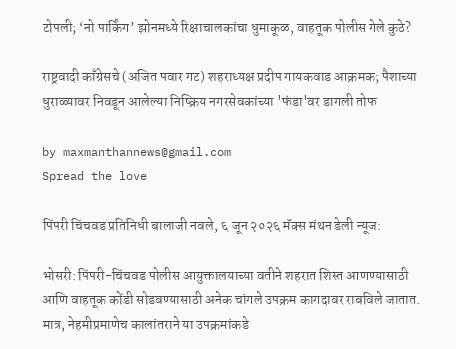टोपली; ‘नो पार्किंग’ झोनमध्ये रिक्षाचालकांचा धुमाकूळ, वाहतूक पोलीस गेले कुठे?

राष्ट्रवादी काँग्रेसचे (अजित पवार गट) शहराध्यक्ष प्रदीप गायकवाड आक्रमक; पैशाच्या धुराळ्यावर निवडून आलेल्या निष्क्रिय नगरसेवकांच्या 'फंडा'वर डागली तोफ

by maxmanthannews@gmail.com
Spread the love

पिंपरी चिंचवड प्रतिनिधी बालाजी नवले, ६ जून २०२६ मॅक्स मंथन डेली न्यूज:

भोसरी: पिंपरी-चिंचवड पोलीस आयुक्तालयाच्या वतीने शहरात शिस्त आणण्यासाठी आणि वाहतूक कोंडी सोडवण्यासाठी अनेक चांगले उपक्रम कागदावर राबविले जातात. मात्र, नेहमीप्रमाणेच कालांतराने या उपक्रमांकडे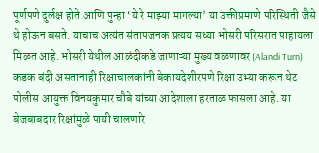पूर्णपणे दुर्लक्ष होते आणि पुन्हा ‘ये रे माझ्या मागल्या’ या उक्तीप्रमाणे परिस्थिती जैसे थे होऊन बसते. याचाच अत्यंत संतापजनक प्रत्यय सध्या भोसरी परिसरात पाहायला मिळत आहे. भोसरी येथील आळंदीकडे जाणाऱ्या मुख्य वळणावर (Alandi Turn) कडक बंदी असतानाही रिक्षाचालकांनी बेकायदेशीरपणे रिक्षा उभ्या करून थेट पोलीस आयुक्त विनयकुमार चौबे यांच्या आदेशाला हरताळ फासला आहे. या बेजबाबदार रिक्षांमुळे पायी चालणारे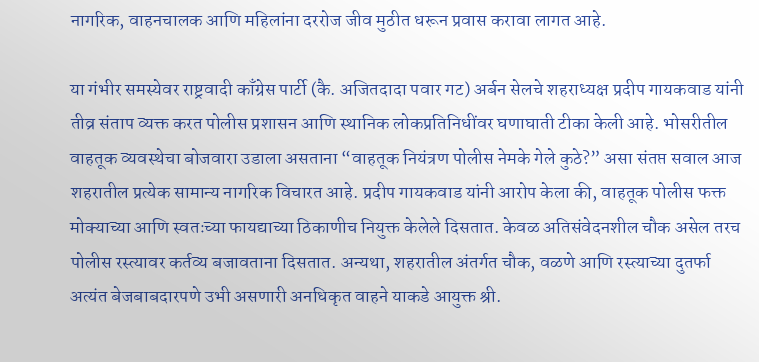नागरिक, वाहनचालक आणि महिलांना दररोज जीव मुठीत धरून प्रवास करावा लागत आहे.

या गंभीर समस्येवर राष्ट्रवादी काँग्रेस पार्टी (कै. अजितदादा पवार गट) अर्बन सेलचे शहराध्यक्ष प्रदीप गायकवाड यांनी तीव्र संताप व्यक्त करत पोलीस प्रशासन आणि स्थानिक लोकप्रतिनिधींवर घणाघाती टीका केली आहे. भोसरीतील वाहतूक व्यवस्थेचा बोजवारा उडाला असताना “वाहतूक नियंत्रण पोलीस नेमके गेले कुठे?” असा संतप्त सवाल आज शहरातील प्रत्येक सामान्य नागरिक विचारत आहे. प्रदीप गायकवाड यांनी आरोप केला की, वाहतूक पोलीस फक्त मोक्याच्या आणि स्वतःच्या फायद्याच्या ठिकाणीच नियुक्त केलेले दिसतात. केवळ अतिसंवेदनशील चौक असेल तरच पोलीस रस्त्यावर कर्तव्य बजावताना दिसतात. अन्यथा, शहरातील अंतर्गत चौक, वळणे आणि रस्त्याच्या दुतर्फा अत्यंत बेजबाबदारपणे उभी असणारी अनधिकृत वाहने याकडे आयुक्त श्री.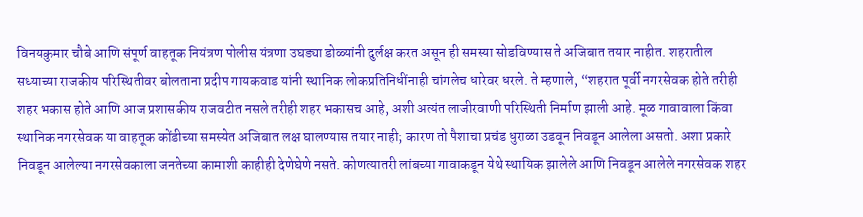विनयकुमार चौबे आणि संपूर्ण वाहतूक नियंत्रण पोलीस यंत्रणा उघड्या डोळ्यांनी दुर्लक्ष करत असून ही समस्या सोडविण्यास ते अजिबात तयार नाहीत. शहरातील सध्याच्या राजकीय परिस्थितीवर बोलताना प्रदीप गायकवाड यांनी स्थानिक लोकप्रतिनिधींनाही चांगलेच धारेवर धरले. ते म्हणाले, “शहरात पूर्वी नगरसेवक होते तरीही शहर भकास होते आणि आज प्रशासकीय राजवटीत नसले तरीही शहर भकासच आहे, अशी अत्यंत लाजीरवाणी परिस्थिती निर्माण झाली आहे. मूळ गावावाला किंवा स्थानिक नगरसेवक या वाहतूक कोंडीच्या समस्येत अजिबात लक्ष घालण्यास तयार नाही; कारण तो पैशाचा प्रचंड धुराळा उडवून निवडून आलेला असतो. अशा प्रकारे निवडून आलेल्या नगरसेवकाला जनतेच्या कामाशी काहीही देणेघेणे नसते. कोणत्यातरी लांबच्या गावाकडून येथे स्थायिक झालेले आणि निवडून आलेले नगरसेवक शहर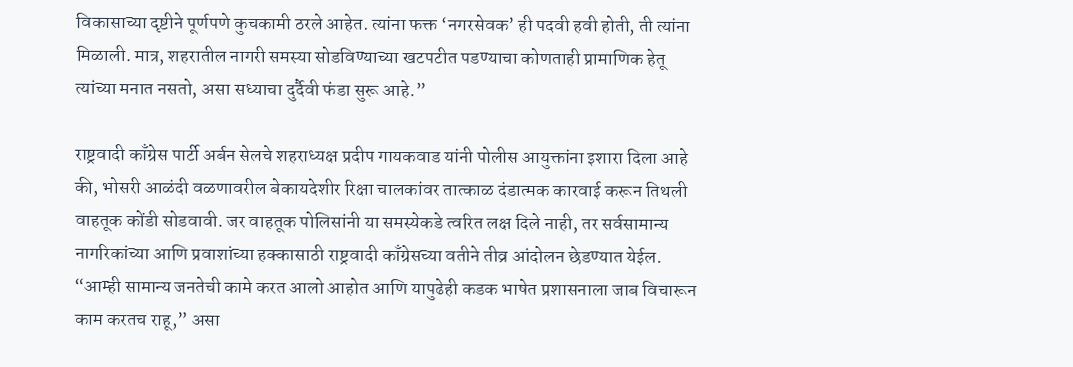विकासाच्या दृष्टीने पूर्णपणे कुचकामी ठरले आहेत. त्यांना फक्त ‘नगरसेवक’ ही पदवी हवी होती, ती त्यांना मिळाली. मात्र, शहरातील नागरी समस्या सोडविण्याच्या खटपटीत पडण्याचा कोणताही प्रामाणिक हेतू त्यांच्या मनात नसतो, असा सध्याचा दुर्दैवी फंडा सुरू आहे.”

राष्ट्रवादी काँग्रेस पार्टी अर्बन सेलचे शहराध्यक्ष प्रदीप गायकवाड यांनी पोलीस आयुक्तांना इशारा दिला आहे की, भोसरी आळंदी वळणावरील बेकायदेशीर रिक्षा चालकांवर तात्काळ दंडात्मक कारवाई करून तिथली वाहतूक कोंडी सोडवावी. जर वाहतूक पोलिसांनी या समस्येकडे त्वरित लक्ष दिले नाही, तर सर्वसामान्य नागरिकांच्या आणि प्रवाशांच्या हक्कासाठी राष्ट्रवादी काँग्रेसच्या वतीने तीव्र आंदोलन छेडण्यात येईल. “आम्ही सामान्य जनतेची कामे करत आलो आहोत आणि यापुढेही कडक भाषेत प्रशासनाला जाब विचारून काम करतच राहू,” असा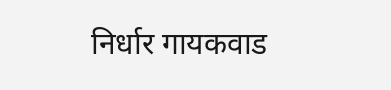निर्धार गायकवाड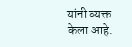यांनी व्यक्त केला आहे.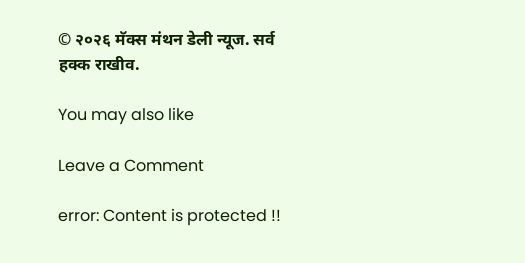© २०२६ मॅक्स मंथन डेली न्यूज. सर्व हक्क राखीव.

You may also like

Leave a Comment

error: Content is protected !!